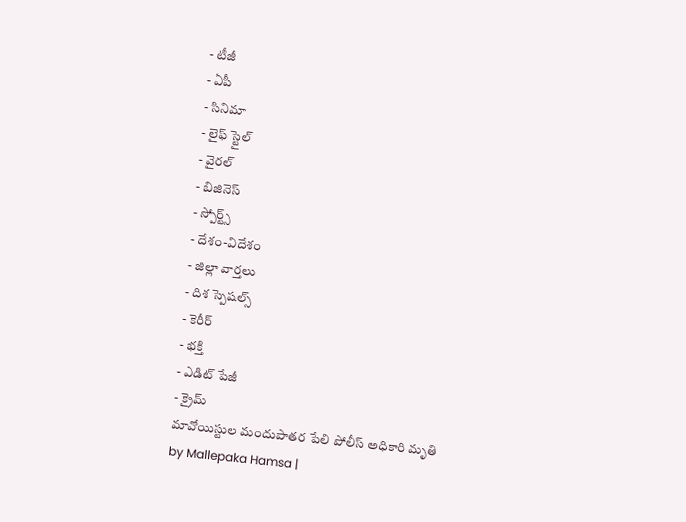- టీజీ
- ఏపీ
- సినిమా
- లైఫ్ స్టైల్
- వైరల్
- బిజినెస్
- స్పోర్ట్స్
- దేశం-విదేశం
- జిల్లా వార్తలు
- దిశ స్పెషల్స్
- కెరీర్
- భక్తి
- ఎడిట్ పేజీ
- క్రైమ్
మావోయిస్టుల మందుపాతర పేలి పోలీస్ అధికారి మృతి
by Mallepaka Hamsa |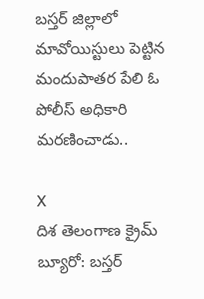బస్తర్ జిల్లాలో మావోయిస్టులు పెట్టిన మందుపాతర పేలి ఓ పోలీస్ అధికారి మరణించాడు..

X
దిశ తెలంగాణ క్రైమ్ బ్యూరో: బస్తర్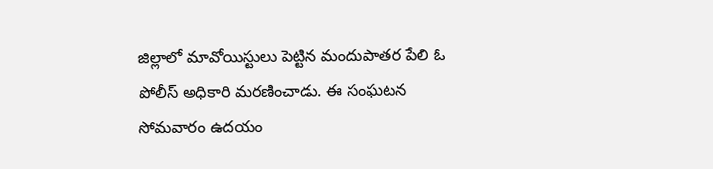జిల్లాలో మావోయిస్టులు పెట్టిన మందుపాతర పేలి ఓ పోలీస్ అధికారి మరణించాడు. ఈ సంఘటన సోమవారం ఉదయం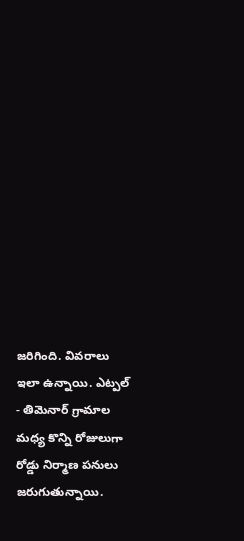జరిగింది. వివరాలు ఇలా ఉన్నాయి. ఎట్పల్ - తిమెనార్ గ్రామాల మధ్య కొన్ని రోజులుగా రోడ్డు నిర్మాణ పనులు జరుగుతున్నాయి.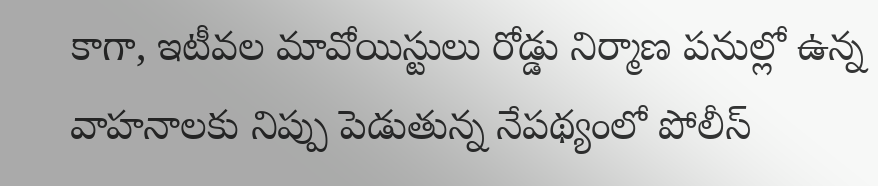కాగా, ఇటీవల మావోయిస్టులు రోడ్డు నిర్మాణ పనుల్లో ఉన్న వాహనాలకు నిప్పు పెడుతున్న నేపథ్యంలో పోలీస్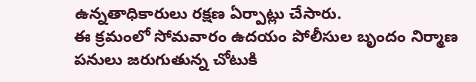ఉన్నతాధికారులు రక్షణ ఏర్పాట్లు చేసారు.
ఈ క్రమంలో సోమవారం ఉదయం పోలీసుల బృందం నిర్మాణ పనులు జరుగుతున్న చోటుకి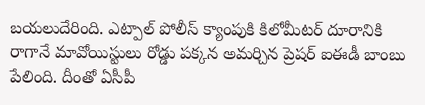బయలుదేరింది. ఎట్పాల్ పోలీస్ క్యాంపుకి కిలోమీటర్ దూరానికి రాగానే మావోయిస్టులు రోడ్డు పక్కన అమర్చిన ప్రెషర్ ఐఈడీ బాంబు పేలింది. దీంతో ఏసీపీ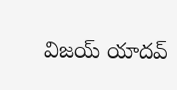విజయ్ యాదవ్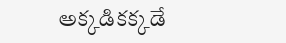అక్కడికక్కడే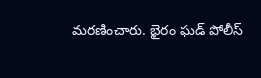మరణించారు. భైరం ఘడ్ పోలీస్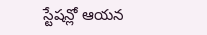స్టేషన్లో ఆయన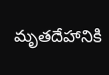మృతదేహానికి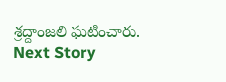శ్రద్దాంజలి ఘటించారు.
Next Story